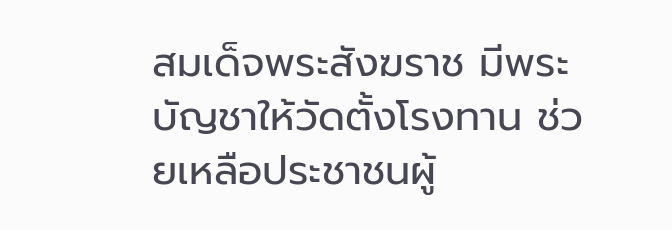สมเด็จพระสังฆราช มีพระบัญชาให้วัดตั้งโรงทาน ช่วยเหลือประชาชนผู้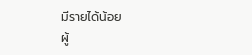มีรายได้น้อย
ผู้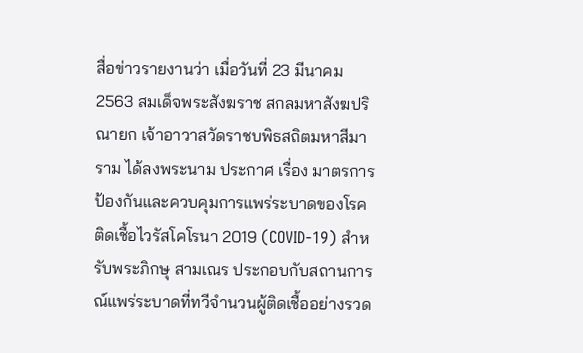สื่อข่าวรายงานว่า เมื่อวันที่ 23 มีนาคม 2563 สมเด็จพระสังฆราช สกลมหาสังฆปริณายก เจ้าอาวาสวัดราชบพิธสถิตมหาสีมาราม ได้ลงพระนาม ประกาศ เรื่อง มาตรการป้องกันและควบคุมการแพร่ระบาดของโรคติดเชื้อไวรัสโคโรนา 2019 (COVID-19) สำหรับพระภิกษุ สามเณร ประกอบกับสถานการณ์แพร่ระบาดที่ทวีจำนวนผู้ติดเชื้ออย่างรวด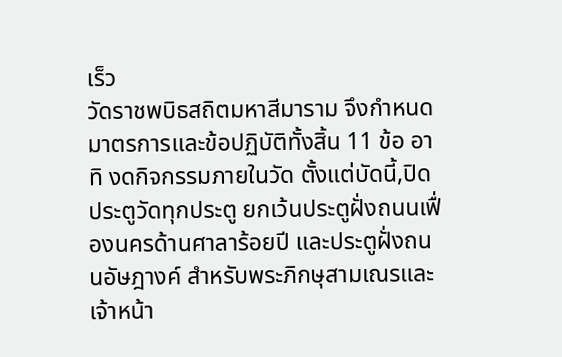เร็ว
วัดราชพบิธสถิตมหาสีมาราม จึงกำหนดมาตรการและข้อปฏิบัติทั้งสิ้น 11 ข้อ อาทิ งดกิจกรรมภายในวัด ตั้งแต่บัดนี้,ปิดประตูวัดทุกประตู ยกเว้นประตูฝั่งถนนเฟื่องนครด้านศาลาร้อยปี และประตูฝั่งถนนอัษฎางค์ สำหรับพระภิกษุสามเณรและเจ้าหน้า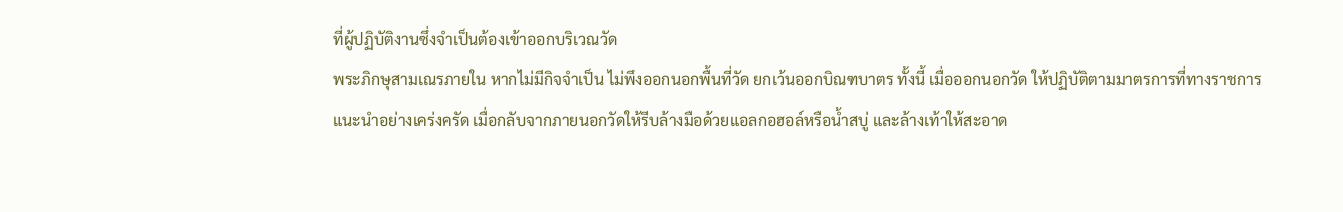ที่ผู้ปฏิบัติงานซึ่งจำเป็นต้องเข้าออกบริเวณวัด
พระภิกษุสามเณรภายใน หากไม่มีกิจจำเป็น ไม่พึงออกนอกพื้นที่วัด ยกเว้นออกบิณฑบาตร ทั้งนี้ เมื่อออกนอกวัด ให้ปฏิบัติตามมาตรการที่ทางราชการแนะนำอย่างเคร่งครัด เมื่อกลับจากภายนอกวัดให้รีบล้างมือด้วยแอลกอฮอล์หรือน้ำสบู่ และล้างเท้าให้สะอาด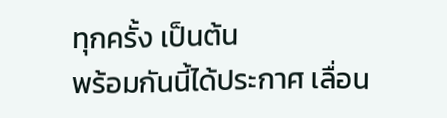ทุกครั้ง เป็นต้น
พร้อมกันนี้ได้ประกาศ เลื่อน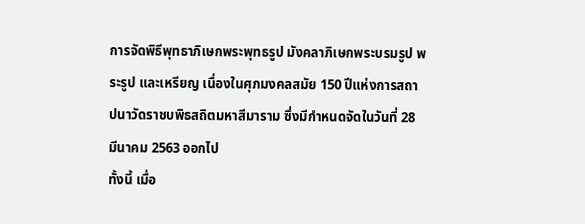การจัดพิธีพุทธาภิเษกพระพุทธรูป มังคลาภิเษกพระบรมรูป พระรูป และเหรียญ เนื่องในศุภมงคลสมัย 150 ปีแห่งการสถาปนาวัดราชบพิธสถิตมหาสีมาราม ซึ่งมีกำหนดจัดในวันที่ 28 มีนาคม 2563 ออกไป
ทั้งนี้ เมื่อ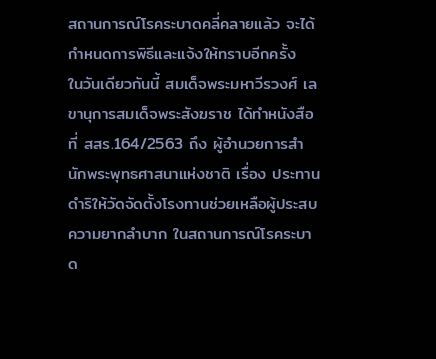สถานการณ์โรคระบาดคลี่คลายแล้ว จะได้กำหนดการพิธีและแจ้งให้ทราบอีกครั้ง
ในวันเดียวกันนี้ สมเด็จพระมหาวีรวงศ์ เลขานุการสมเด็จพระสังฆราช ได้ทำหนังสือ ที่ สสร.164/2563 ถึง ผู้อำนวยการสำนักพระพุทธศาสนาแห่งชาติ เรื่อง ประทานดำริให้วัดจัดตั้งโรงทานช่วยเหลือผู้ประสบความยากลำบาก ในสถานการณ์โรคระบาด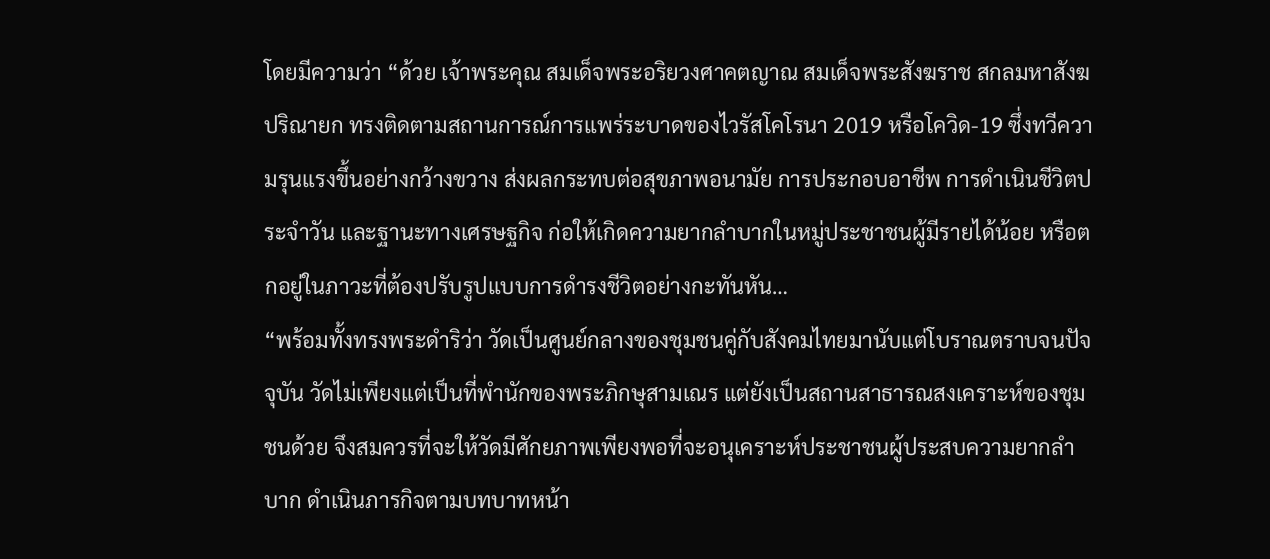โดยมีความว่า “ด้วย เจ้าพระคุณ สมเด็จพระอริยวงศาคตญาณ สมเด็จพระสังฆราช สกลมหาสังฆปริณายก ทรงติดตามสถานการณ์การแพร่ระบาดของไวรัสโคโรนา 2019 หรือโควิด-19 ซึ่งทวีความรุนแรงขึ้นอย่างกว้างขวาง ส่งผลกระทบต่อสุขภาพอนามัย การประกอบอาชีพ การดำเนินชีวิตประจำวัน และฐานะทางเศรษฐกิจ ก่อให้เกิดความยากลำบากในหมู่ประชาชนผู้มีรายได้น้อย หรือตกอยู่ในภาวะที่ต้องปรับรูปแบบการดำรงชีวิตอย่างกะทันหัน…
“พร้อมทั้งทรงพระดำริว่า วัดเป็นศูนย์กลางของชุมชนคู่กับสังคมไทยมานับแต่โบราณตราบจนปัจจุบัน วัดไม่เพียงแต่เป็นที่พำนักของพระภิกษุสามเณร แต่ยังเป็นสถานสาธารณสงเคราะห์ของชุมชนด้วย จึงสมควรที่จะให้วัดมีศักยภาพเพียงพอที่จะอนุเคราะห์ประชาชนผู้ประสบความยากลำบาก ดำเนินภารกิจตามบทบาทหน้า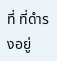ที่ ที่ดำรงอยู่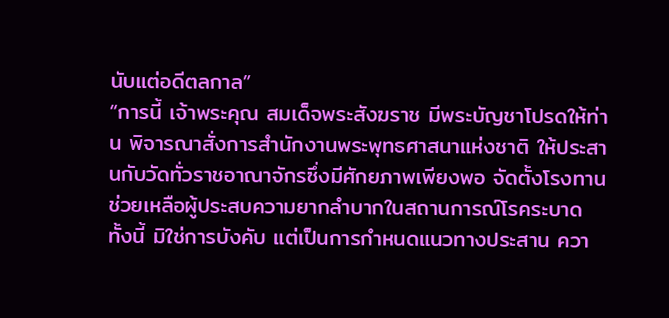นับแต่อดีตลกาล”
“การนี้ เจ้าพระคุณ สมเด็จพระสังฆราช มีพระบัญชาโปรดให้ท่าน พิจารณาสั่งการสำนักงานพระพุทธศาสนาแห่งชาติ ให้ประสานกับวัดทั่วราชอาณาจักรซึ่งมีศักยภาพเพียงพอ จัดตั้งโรงทาน ช่วยเหลือผู้ประสบความยากลำบากในสถานการณ์โรคระบาด ทั้งนี้ มิใช่การบังคับ แต่เป็นการกำหนดแนวทางประสาน ควา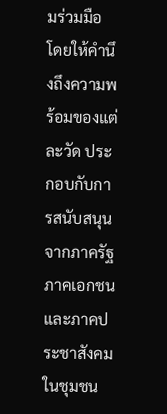มร่วมมือ โดยให้คำนึงถึงความพร้อมของแต่ละวัด ประกอบกับการสนับสนุนจากภาครัฐ ภาคเอกชนและภาคประชาสังคมในชุมชน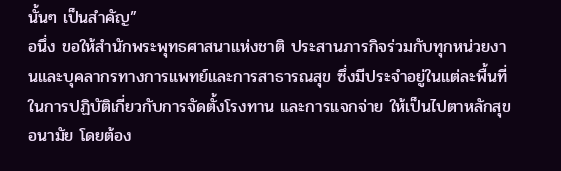นั้นๆ เป็นสำคัญ”
อนึ่ง ขอให้สำนักพระพุทธศาสนาแห่งชาติ ประสานภารกิจร่วมกับทุกหน่วยงานและบุคลากรทางการแพทย์และการสาธารณสุข ซึ่งมีประจำอยู่ในแต่ละพื้นที่ ในการปฏิบัติเกี่ยวกับการจัดตั้งโรงทาน และการแจกจ่าย ให้เป็นไปตาหลักสุขอนามัย โดยต้อง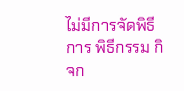ไม่มีการจัดพิธีการ พิธีกรรม กิจก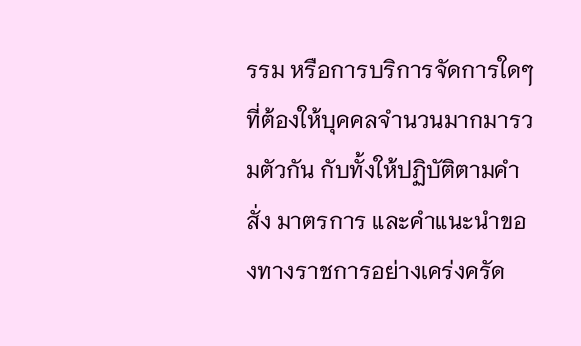รรม หรือการบริการจัดการใดๆ ที่ต้องให้บุคคลจำนวนมากมารวมตัวกัน กับทั้งให้ปฏิบัติตามคำสั่ง มาตรการ และคำแนะนำของทางราชการอย่างเคร่งครัด